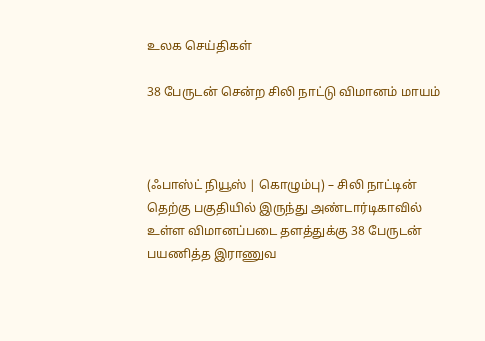உலக செய்திகள்

38 பேருடன் சென்ற சிலி நாட்டு விமானம் மாயம்



(ஃபாஸ்ட் நியூஸ் | கொழும்பு) – சிலி நாட்டின் தெற்கு பகுதியில் இருந்து அண்டார்டிகாவில் உள்ள விமானப்படை தளத்துக்கு 38 பேருடன் பயணித்த இராணுவ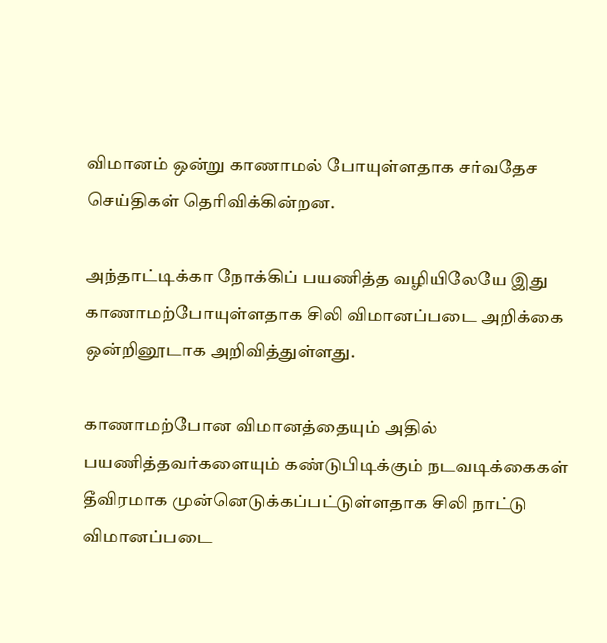விமானம் ஒன்று காணாமல் போயுள்ளதாக சர்வதேச செய்திகள் தெரிவிக்கின்றன.

அந்தாட்டிக்கா நோக்கிப் பயணித்த வழியிலேயே இது காணாமற்போயுள்ளதாக சிலி விமானப்படை அறிக்கை ஒன்றினூடாக அறிவித்துள்ளது.

காணாமற்போன விமானத்தையும் அதில் பயணித்தவர்களையும் கண்டுபிடிக்கும் நடவடிக்கைகள் தீவிரமாக முன்னெடுக்கப்பட்டுள்ளதாக சிலி நாட்டு விமானப்படை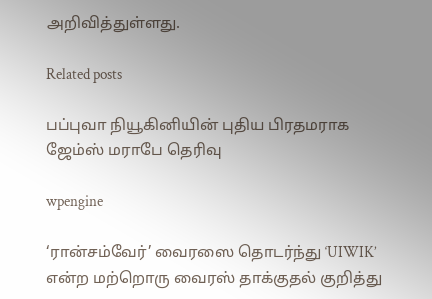அறிவித்துள்ளது.

Related posts

பப்புவா நியூகினியின் புதிய பிரதமராக ஜேம்ஸ் மராபே தெரிவு

wpengine

‘ரான்சம்வேர்’ வைரஸை தொடர்ந்து ‘UIWIK’ என்ற மற்றொரு வைரஸ் தாக்குதல் குறித்து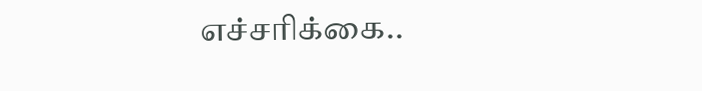எச்சரிக்கை..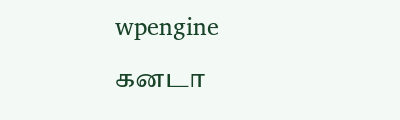wpengine

கனடா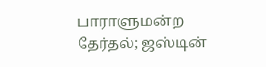பாராளுமன்ற தேர்தல்; ஜஸ்டின்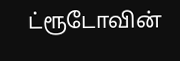ட்ரூடோவின்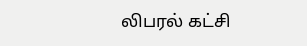லிபரல் கட்சி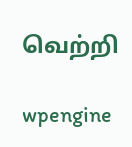வெற்றி

wpengine